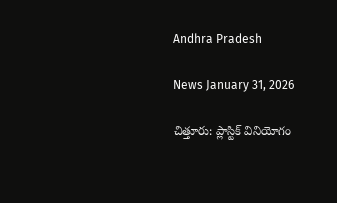Andhra Pradesh

News January 31, 2026

చిత్తూరు: ప్లాస్టిక్ వినియోగం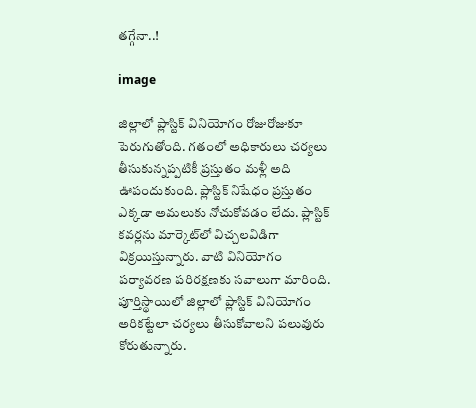తగ్గేనా..!

image

జిల్లాలో ప్లాస్టిక్ వినియోగం రోజురోజుకూ పెరుగుతోంది. గతంలో అధికారులు చర్యలు తీసుకున్నప్పటికీ ప్రస్తుతం మళ్లీ అది ఊపందుకుంది. ప్లాస్టిక్ నిషేధం ప్రస్తుతం ఎక్కడా అమలుకు నోచుకోవడం లేదు. ప్లాస్టిక్ కవర్లను మార్కెట్‌లో విచ్చలవిడిగా విక్రయిస్తున్నారు. వాటి వినియోగం పర్యావరణ పరిరక్షణకు సవాలుగా మారింది. పూర్తిస్థాయిలో జిల్లాలో ప్లాస్టిక్ వినియోగం అరికట్టేలా చర్యలు తీసుకోవాలని పలువురు కోరుతున్నారు.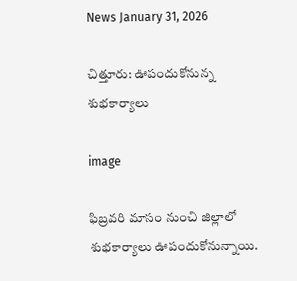News January 31, 2026

చిత్తూరు: ఊపందుకోనున్న శుభకార్యాలు

image

ఫిబ్రవరి మాసం నుంచి జిల్లాలో శుభకార్యాలు ఊపందుకోనున్నాయి.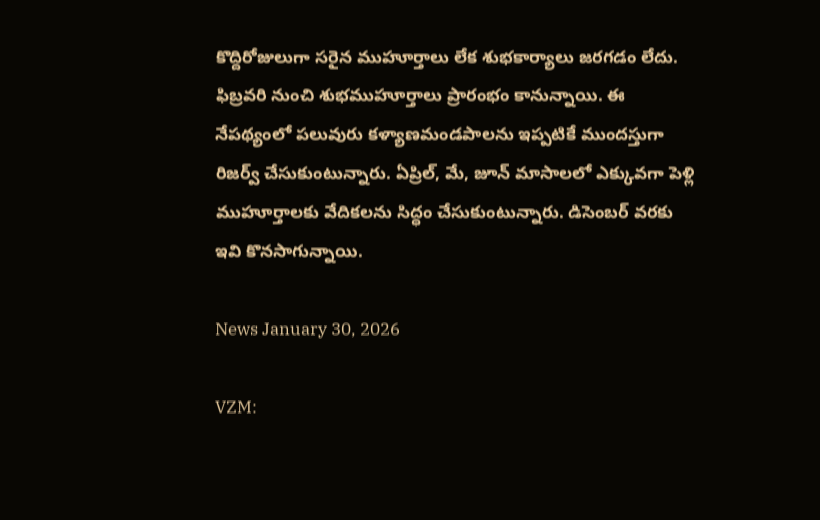కొద్దిరోజులుగా సరైన ముహూర్తాలు లేక శుభకార్యాలు జరగడం లేదు. ఫిబ్రవరి నుంచి శుభముహూర్తాలు ప్రారంభం కానున్నాయి. ఈ నేపథ్యంలో పలువురు కళ్యాణమండపాలను ఇప్పటికే ముందస్తుగా రిజర్వ్ చేసుకుంటున్నారు. ఏప్రిల్, మే, జూన్ మాసాలలో ఎక్కువగా పెళ్లి ముహూర్తాలకు వేదికలను సిద్ధం చేసుకుంటున్నారు. డిసెంబర్ వరకు ఇవి కొనసాగున్నాయి.

News January 30, 2026

VZM: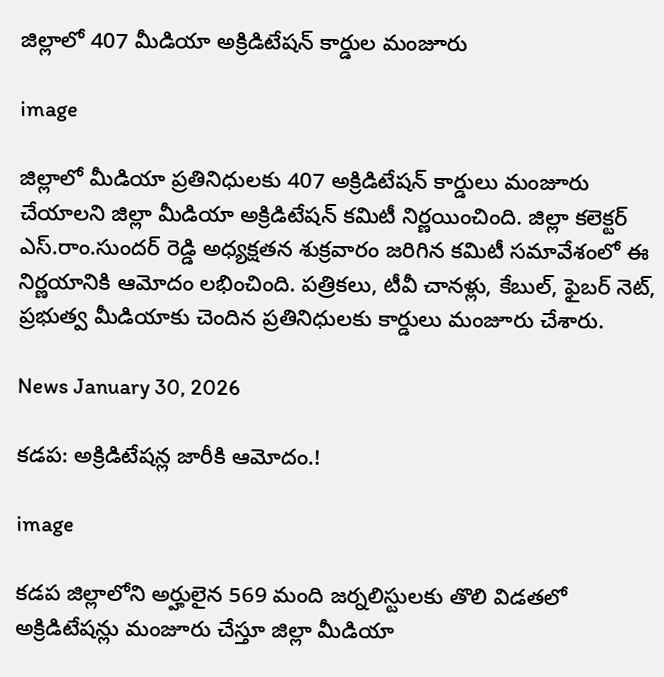జిల్లాలో 407 మీడియా అక్రిడిటేషన్ కార్డుల మంజూరు

image

జిల్లాలో మీడియా ప్రతినిధులకు 407 అక్రిడిటేషన్ కార్డులు మంజూరు చేయాలని జిల్లా మీడియా అక్రిడిటేషన్ కమిటీ నిర్ణయించింది. జిల్లా కలెక్టర్ ఎస్.రాం.సుందర్ రెడ్డి అధ్యక్షతన శుక్రవారం జరిగిన కమిటీ సమావేశంలో ఈ నిర్ణయానికి ఆమోదం లభించింది. పత్రికలు, టీవీ చానళ్లు, కేబుల్, ఫైబర్ నెట్, ప్రభుత్వ మీడియాకు చెందిన ప్రతినిధులకు కార్డులు మంజూరు చేశారు.

News January 30, 2026

కడప: అక్రిడిటేషన్ల జారీకి ఆమోదం.!

image

కడప జిల్లాలోని అర్హులైన 569 మంది జర్నలిస్టులకు తొలి విడతలో అక్రిడిటేషన్లు మంజూరు చేస్తూ జిల్లా మీడియా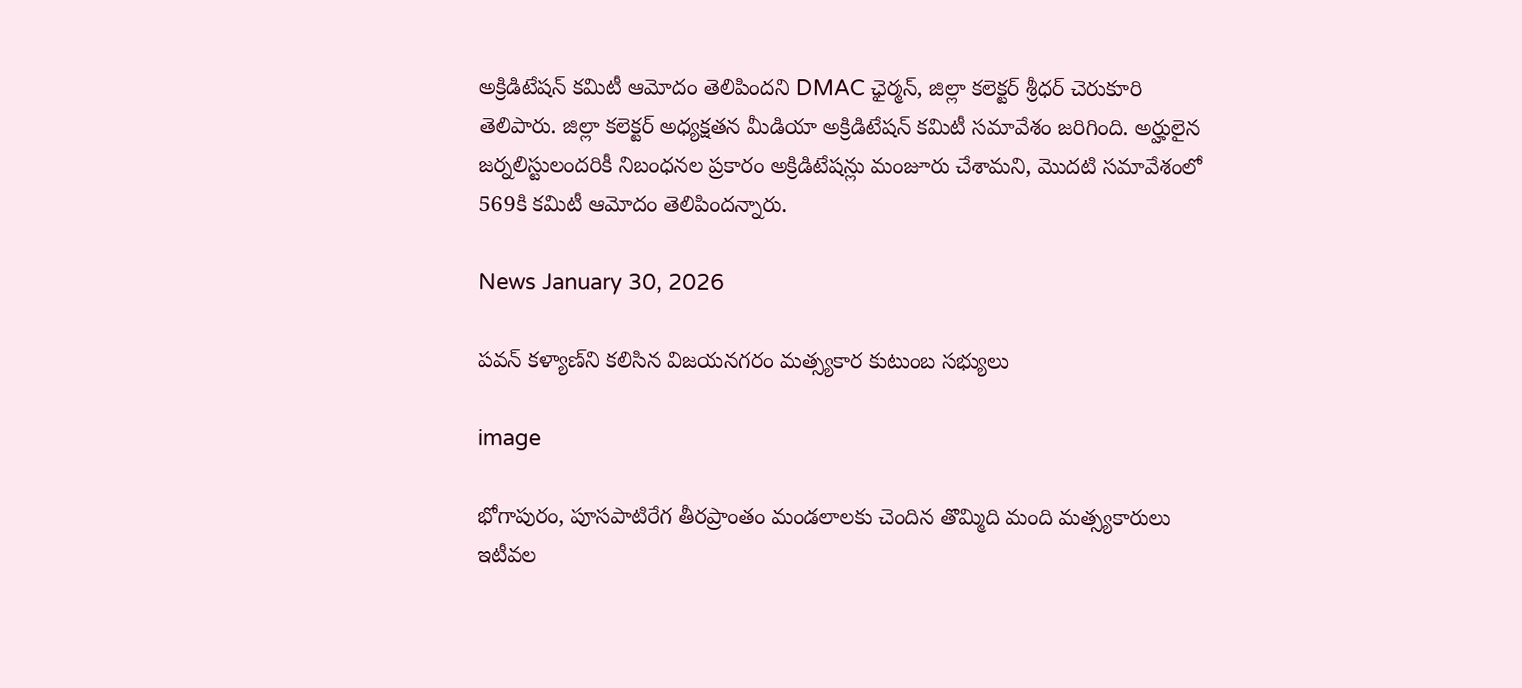అక్రిడిటేషన్ కమిటీ ఆమోదం తెలిపిందని DMAC ఛైర్మన్, జిల్లా కలెక్టర్ శ్రీధర్ చెరుకూరి తెలిపారు. జిల్లా కలెక్టర్ అధ్యక్షతన మీడియా అక్రిడిటేషన్ కమిటీ సమావేశం జరిగింది. అర్హులైన జర్నలిస్టులందరికీ నిబంధనల ప్రకారం అక్రిడిటేషన్లు మంజూరు చేశామని, మొదటి సమావేశంలో 569కి కమిటీ ఆమోదం తెలిపిందన్నారు.

News January 30, 2026

పవన్ కళ్యాణ్‌ని కలిసిన విజయనగరం మత్స్యకార కుటుంబ సభ్యులు

image

భోగాపురం, పూసపాటిరేగ తీరప్రాంతం మండలాలకు చెందిన తొమ్మిది మంది మత్స్యకారులు ఇటీవల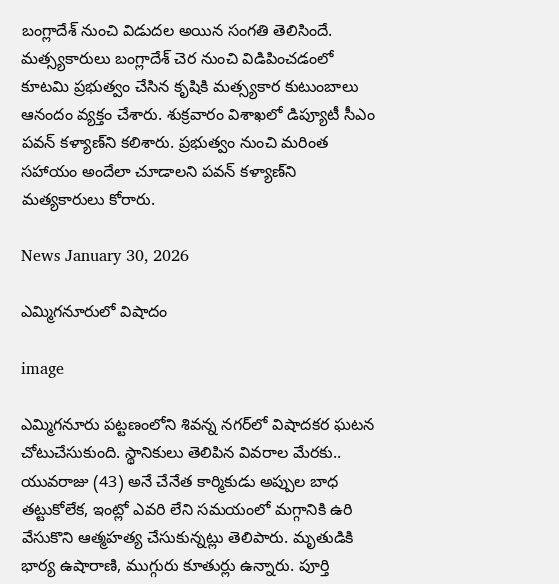బంగ్లాదేశ్ నుంచి విడుదల అయిన సంగతి తెలిసిందే. మత్స్యకారులు బంగ్లాదేశ్ చెర నుంచి విడిపించడంలో కూటమి ప్రభుత్వం చేసిన కృషికి మత్స్యకార కుటుంబాలు ఆనందం వ్యక్తం చేశారు. శుక్రవారం విశాఖలో డిప్యూటీ సీఎం పవన్ కళ్యాణ్‌ని కలిశారు. ప్రభుత్వం నుంచి మరింత సహాయం అందేలా చూడాలని పవన్ కళ్యాణ్‌ని మత్యకారులు కోరారు.

News January 30, 2026

ఎమ్మిగనూరులో విషాదం

image

ఎమ్మిగనూరు పట్టణంలోని శివన్న నగర్‌లో విషాదకర ఘటన చోటుచేసుకుంది. స్థానికులు తెలిపిన వివరాల మేరకు.. యువరాజు (43) అనే చేనేత కార్మికుడు అప్పుల బాధ తట్టుకోలేక, ఇంట్లో ఎవరి లేని సమయంలో మగ్గానికి ఉరి వేసుకొని ఆత్మహత్య చేసుకున్నట్లు తెలిపారు. మృతుడికి భార్య ఉషారాణి, ముగ్గురు కూతుర్లు ఉన్నారు. పూర్తి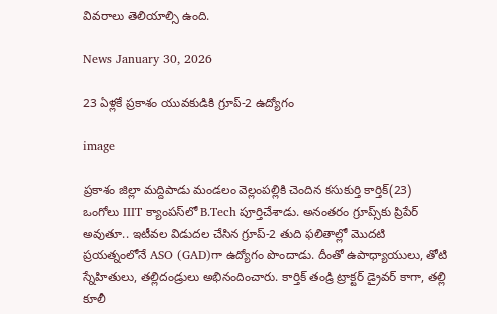వివరాలు తెలియాల్సి ఉంది.

News January 30, 2026

23 ఏళ్లకే ప్రకాశం యువకుడికి గ్రూప్-2 ఉద్యోగం

image

ప్రకాశం జిల్లా మద్దిపాడు మండలం వెల్లంపల్లికి చెందిన కసుకుర్తి కార్తిక్(23) ఒంగోలు IIIT క్యాంపస్‌లో B.Tech పూర్తిచేశాడు. అనంతరం గ్రూప్స్‌కు ప్రిపేర్ అవుతూ.. ఇటీవల విడుదల చేసిన గ్రూప్-2 తుది ఫలితాల్లో మొదటి ప్రయత్నంలోనే ASO (GAD)గా ఉద్యోగం పొందాడు. దీంతో ఉపాధ్యాయులు, తోటి స్నేహితులు, తల్లిదండ్రులు అభినందించారు. కార్తిక్ తండ్రి ట్రాక్టర్ డ్రైవర్‌‌ కాగా, తల్లి కూలీ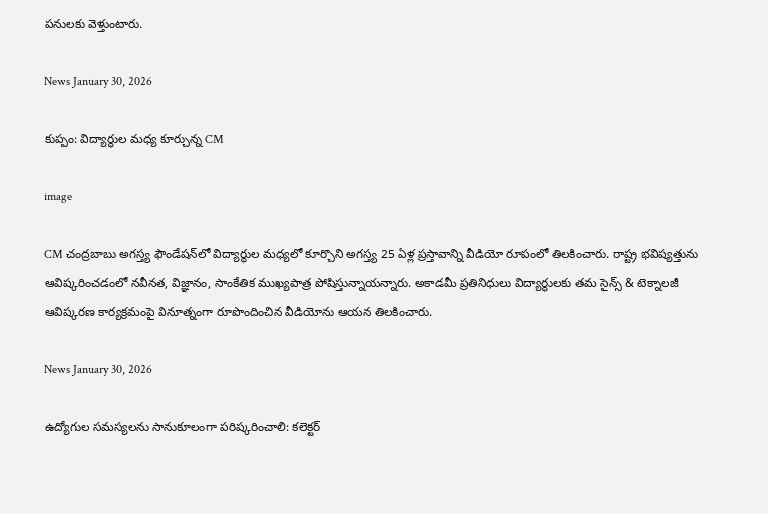పనులకు వెళ్తుంటారు.

News January 30, 2026

కుప్పం: విద్యార్థుల మధ్య కూర్చున్న CM

image

CM చంద్రబాబు అగస్త్య ఫౌండేషన్‌లో విద్యార్థుల మధ్యలో కూర్చొని అగస్త్య 25 ఏళ్ల ప్రస్తావాన్ని వీడియో రూపంలో తిలకించారు. రాష్ట్ర భవిష్యత్తును ఆవిష్కరించడంలో నవీనత, విజ్ఞానం, సాంకేతిక ముఖ్యపాత్ర పోషిస్తున్నాయన్నారు. అకాడమీ ప్రతినిధులు విద్యార్థులకు తమ సైన్స్ & టెక్నాలజీ ఆవిష్కరణ కార్యక్రమంపై వినూత్నంగా రూపొందించిన వీడియోను ఆయన తిలకించారు.

News January 30, 2026

ఉద్యోగుల సమస్యలను సానుకూలంగా పరిష్కరించాలి: కలెక్టర్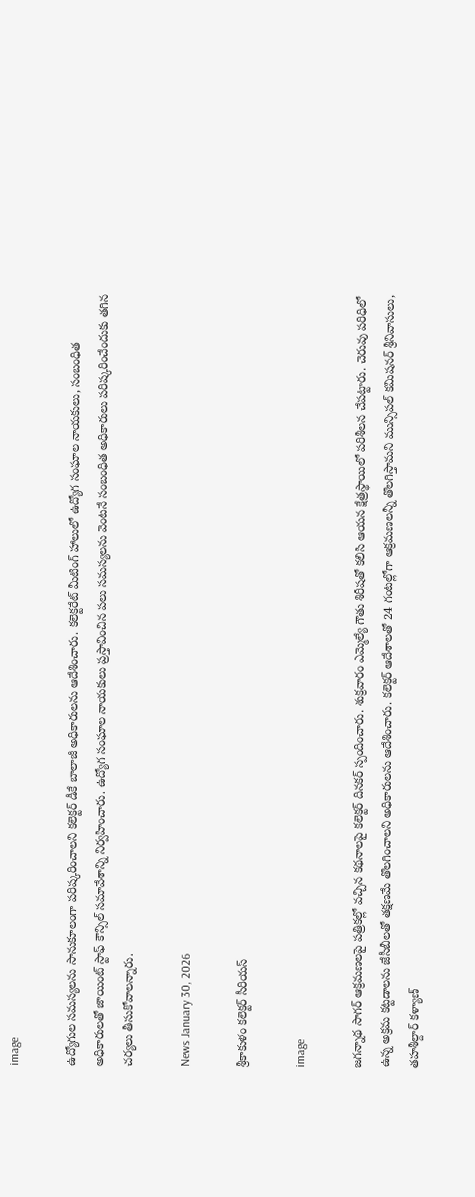image

ఉద్యోగుల సమస్యలను సానుకూలంగా పరిష్కరించాలని కలెక్టర్ డీకే బాలాజీ అధికారులను ఆదేశించారు. కలెక్టరేట్ మీటింగ్ హాలులో ఉద్యోగ సంఘాల నాయకులు, సంబంధిత అధికారులతో జాయింట్ స్టాఫ్ కౌన్సిల్ సమావేశాన్ని నిర్వహించారు. ఉద్యోగ సంఘాల నాయకులు ప్రస్తావించిన పలు సమస్యలను వెంటనే సంబంధిత అధికారులు పరిష్కరించేందుకు తగిన చర్యలు తీసుకోవాలన్నారు.

News January 30, 2026

శ్రీకాకుళం కలెక్టర్ సీరియస్

image

జగన్నాథ సాగర్ ఆక్రమణలపై పత్రికల్లో వచ్చిన కథనాలపై కలెక్టర్ దినకర్ స్పందించారు. శుక్రవారం ఎమ్మెల్యే గౌతు శిరీషతో కలిసి ఆయన క్షేత్రస్థాయిలో పరిశీలన చేపట్టారు. చెరువు పరిధిలో ఉన్న అక్రమ కట్టడాలను జేసీబీలతో తక్షణమే తొలగించాలని అధికారులను ఆదేశించారు. కలెక్టర్ ఆదేశాలతో 24 గంటల్లోగా ఆక్రమణలన్నీ తొలగిస్తామని మున్సిపల్ కమిషనర్ శ్రీనివాసులు, తహశీల్దార్ కళ్యాణ్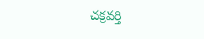చక్రవర్తి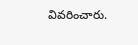వివరించారు.